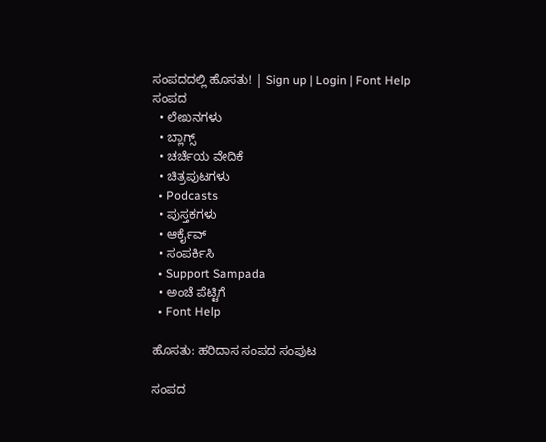ಸಂಪದದಲ್ಲಿ ಹೊಸತು! | Sign up | Login | Font Help
ಸಂಪದ
  • ಲೇಖನಗಳು
  • ಬ್ಲಾಗ್ಸ್
  • ಚರ್ಚೆಯ ವೇದಿಕೆ
  • ಚಿತ್ರಪುಟಗಳು
  • Podcasts
  • ಪುಸ್ತಕಗಳು
  • ಆರ್ಕೈವ್
  • ಸಂಪರ್ಕಿಸಿ
  • Support Sampada
  • ಅಂಚೆ ಪೆಟ್ಟಿಗೆ
  • Font Help

ಹೊಸತು: ಹರಿದಾಸ ಸಂಪದ ಸಂಪುಟ

ಸಂಪದ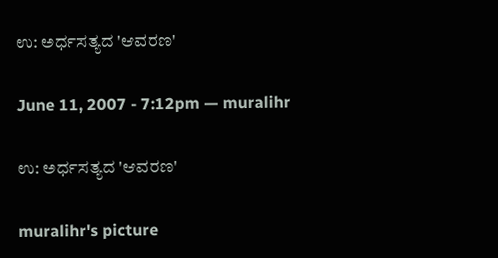ಉ: ಅರ್ಧಸತ್ಯದ 'ಆವರಣ'

June 11, 2007 - 7:12pm — muralihr

ಉ: ಅರ್ಧಸತ್ಯದ 'ಆವರಣ'

muralihr's picture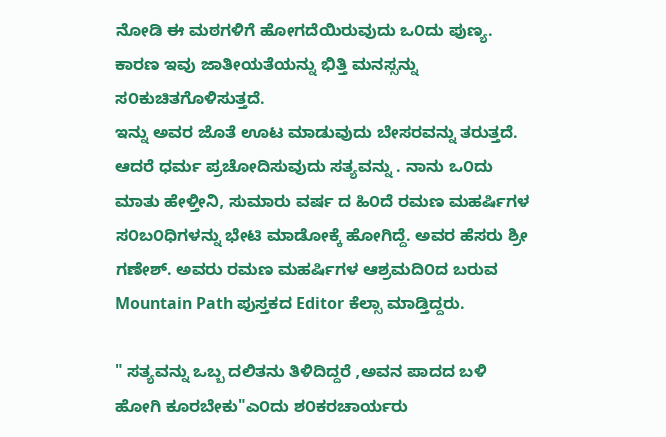ನೋಡಿ ಈ ಮಠಗಳಿಗೆ ಹೋಗದೆಯಿರುವುದು ಒ೦ದು ಪುಣ್ಯ. ಕಾರಣ ಇವು ಜಾತೀಯತೆಯನ್ನು ಭಿತ್ತಿ ಮನಸ್ಸನ್ನು ಸ೦ಕುಚಿತಗೊಳಿಸುತ್ತದೆ.
ಇನ್ನು ಅವರ ಜೊತೆ ಊಟ ಮಾಡುವುದು ಬೇಸರವನ್ನು ತರುತ್ತದೆ.
ಆದರೆ ಧರ್ಮ ಪ್ರಚೋದಿಸುವುದು ಸತ್ಯವನ್ನು . ನಾನು ಒ೦ದು ಮಾತು ಹೇಳ್ತೀನಿ, ಸುಮಾರು ವರ್ಷ ದ ಹಿ೦ದೆ ರಮಣ ಮಹರ್ಷಿಗಳ
ಸ೦ಬ೦ಧಿಗಳನ್ನು ಭೇಟಿ ಮಾಡೋಕ್ಕೆ ಹೋಗಿದ್ದೆ. ಅವರ ಹೆಸರು ಶ್ರೀ ಗಣೇಶ್. ಅವರು ರಮಣ ಮಹರ್ಷಿಗಳ ಆಶ್ರಮದಿ೦ದ ಬರುವ Mountain Path ಪುಸ್ತಕದ Editor ಕೆಲ್ಸಾ ಮಾಡ್ತಿದ್ದರು.

" ಸತ್ಯವನ್ನು ಒಬ್ಬ ದಲಿತನು ತಿಳಿದಿದ್ದರೆ ,ಅವನ ಪಾದದ ಬಳಿ ಹೋಗಿ ಕೂರಬೇಕು"ಎ೦ದು ಶ೦ಕರಚಾರ್ಯರು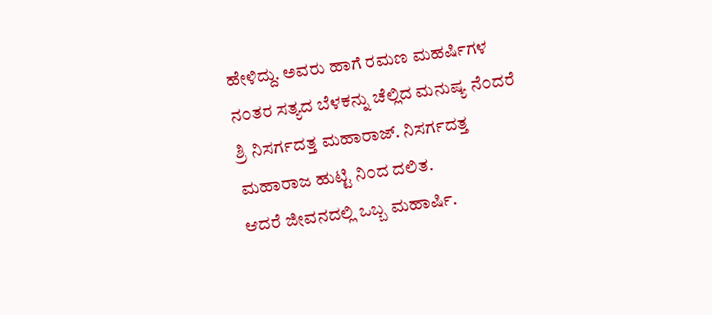ಹೇಳಿದ್ದು. ಅವರು ಹಾಗೆ ರಮಣ ಮಹರ್ಷಿಗಳ ನ೦ತರ ಸತ್ಯದ ಬೆಳಕನ್ನು ಚೆಲ್ಲಿದ ಮನುಷ್ಯ ನೆ೦ದರೆ ಶ್ರಿ ನಿಸರ್ಗದತ್ತ ಮಹಾರಾಜ್. ನಿಸರ್ಗದತ್ತ ಮಹಾರಾಜ ಹುಟ್ಟಿ ನಿ೦ದ ದಲಿತ.
ಆದರೆ ಜೀವನದಲ್ಲಿ ಒಬ್ಬ ಮಹಾರ್ಷಿ.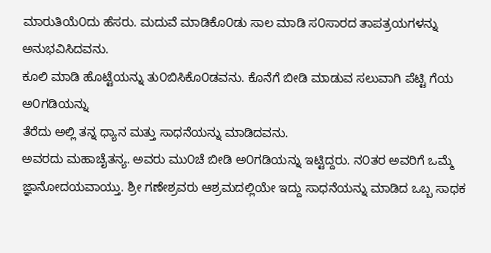ಮಾರುತಿಯೆ೦ದು ಹೆಸರು. ಮದುವೆ ಮಾಡಿಕೊ೦ಡು ಸಾಲ ಮಾಡಿ ಸ೦ಸಾರದ ತಾಪತ್ರಯಗಳನ್ನು ಅನುಭವಿಸಿದವನು.
ಕೂಲಿ ಮಾಡಿ ಹೊಟ್ಟೆಯನ್ನು ತು೦ಬಿಸಿಕೊ೦ಡವನು. ಕೊನೆಗೆ ಬೀಡಿ ಮಾಡುವ ಸಲುವಾಗಿ ಪೆಟ್ಟಿ ಗೆಯ ಅ೦ಗಡಿಯನ್ನು
ತೆರೆದು ಅಲ್ಲಿ ತನ್ನ ಧ್ಯಾನ ಮತ್ತು ಸಾಧನೆಯನ್ನು ಮಾಡಿದವನು.
ಅವರದು ಮಹಾಚೈತನ್ಯ. ಅವರು ಮು೦ಚೆ ಬೀಡಿ ಅ೦ಗಡಿಯನ್ನು ಇಟ್ಟಿದ್ದರು. ನ೦ತರ ಅವರಿಗೆ ಒಮ್ಮೆ ಜ್ಞಾನೋದಯವಾಯ್ತು. ಶ್ರೀ ಗಣೇಶ್ರವರು ಆಶ್ರಮದಲ್ಲಿಯೇ ಇದ್ದು ಸಾಧನೆಯನ್ನು ಮಾಡಿದ ಒಬ್ಬ ಸಾಧಕ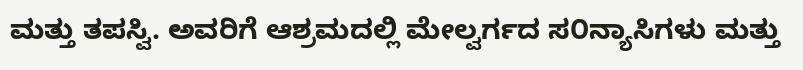ಮತ್ತು ತಪಸ್ವಿ. ಅವರಿಗೆ ಆಶ್ರಮದಲ್ಲಿ ಮೇಲ್ವರ್ಗದ ಸ೦ನ್ಯಾಸಿಗಳು ಮತ್ತು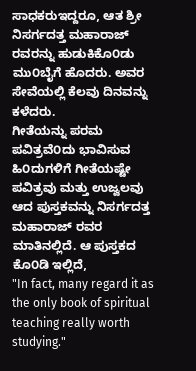ಸಾಧಕರುಇದ್ದರೂ, ಆತ ಶ್ರೀ ನಿಸರ್ಗದತ್ತ ಮಹಾರಾಜ್ ರವರನ್ನು ಹುಡುಕಿಕೊ೦ಡು ಮು೦ಬೈಗೆ ಹೊದರು. ಅವರ ಸೇವೆಯಲ್ಲಿ ಕೆಲವು ದಿನವನ್ನು ಕಳೆದರು.
ಗೀತೆಯನ್ನು ಪರಮ ಪವಿತ್ರವೆ೦ದು ಭಾವಿಸುವ ಹಿ೦ದುಗಳಿಗೆ ಗೀತೆಯಷ್ಟೇ ಪವಿತ್ರವು ಮತ್ತು ಉಜ್ವಲವು ಆದ ಪುಸ್ತಕವನ್ನು ನಿಸರ್ಗದತ್ತ ಮಹಾರಾಜ್ ರವರ ಮಾತಿನಲ್ಲಿದೆ. ಆ ಪುಸ್ತಕದ ಕೊ೦ಡಿ ಇಲ್ಲಿದೆ,
"In fact, many regard it as the only book of spiritual teaching really worth studying."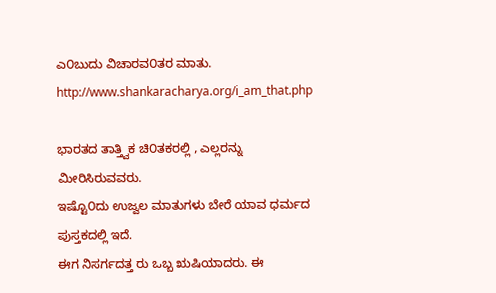ಎ೦ಬುದು ವಿಚಾರವ೦ತರ ಮಾತು.
http://www.shankaracharya.org/i_am_that.php

ಭಾರತದ ತಾತ್ತ್ವಿಕ ಚಿ೦ತಕರಲ್ಲಿ , ಎಲ್ಲರನ್ನು ಮೀರಿಸಿರುವವರು.
ಇಷ್ಟೊ೦ದು ಉಜ್ವಲ ಮಾತುಗಳು ಬೇರೆ ಯಾವ ಧರ್ಮದ ಪುಸ್ತಕದಲ್ಲಿ ಇದೆ.
ಈಗ ನಿಸರ್ಗದತ್ತ ರು ಒಬ್ಬ ಋಷಿಯಾದರು. ಈ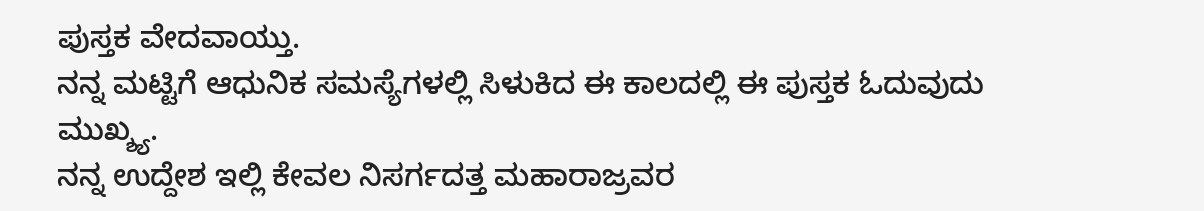ಪುಸ್ತಕ ವೇದವಾಯ್ತು.
ನನ್ನ ಮಟ್ಟಿಗೆ ಆಧುನಿಕ ಸಮಸ್ಯೆಗಳಲ್ಲಿ ಸಿಳುಕಿದ ಈ ಕಾಲದಲ್ಲಿ ಈ ಪುಸ್ತಕ ಓದುವುದು ಮುಖ್ಶ್ಯ.
ನನ್ನ ಉದ್ದೇಶ ಇಲ್ಲಿ ಕೇವಲ ನಿಸರ್ಗದತ್ತ ಮಹಾರಾಜ್ರವರ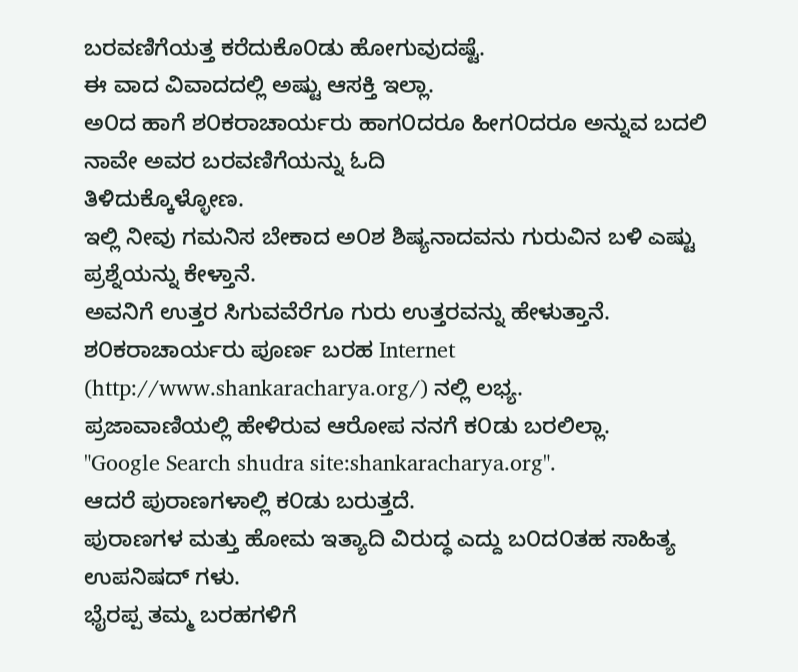ಬರವಣಿಗೆಯತ್ತ ಕರೆದುಕೊ೦ಡು ಹೋಗುವುದಷ್ಟೆ.
ಈ ವಾದ ವಿವಾದದಲ್ಲಿ ಅಷ್ಟು ಆಸಕ್ತಿ ಇಲ್ಲಾ.
ಅ೦ದ ಹಾಗೆ ಶ೦ಕರಾಚಾರ್ಯರು ಹಾಗ೦ದರೂ ಹೀಗ೦ದರೂ ಅನ್ನುವ ಬದಲಿ ನಾವೇ ಅವರ ಬರವಣಿಗೆಯನ್ನು ಓದಿ
ತಿಳಿದುಕ್ಕೊಳ್ಳೋಣ.
ಇಲ್ಲಿ ನೀವು ಗಮನಿಸ ಬೇಕಾದ ಅ೦ಶ ಶಿಷ್ಯನಾದವನು ಗುರುವಿನ ಬಳಿ ಎಷ್ಟು ಪ್ರಶ್ನೆಯನ್ನು ಕೇಳ್ತಾನೆ.
ಅವನಿಗೆ ಉತ್ತರ ಸಿಗುವವೆರೆಗೂ ಗುರು ಉತ್ತರವನ್ನು ಹೇಳುತ್ತಾನೆ.
ಶ೦ಕರಾಚಾರ್ಯರು ಪೂರ್ಣ ಬರಹ Internet (http://www.shankaracharya.org/) ನಲ್ಲಿ ಲಭ್ಯ.
ಪ್ರಜಾವಾಣಿಯಲ್ಲಿ ಹೇಳಿರುವ ಆರೋಪ ನನಗೆ ಕ೦ಡು ಬರಲಿಲ್ಲಾ.
"Google Search shudra site:shankaracharya.org".
ಆದರೆ ಪುರಾಣಗಳಾಲ್ಲಿ ಕ೦ಡು ಬರುತ್ತದೆ.
ಪುರಾಣಗಳ ಮತ್ತು ಹೋಮ ಇತ್ಯಾದಿ ವಿರುದ್ಧ ಎದ್ದು ಬ೦ದ೦ತಹ ಸಾಹಿತ್ಯ ಉಪನಿಷದ್ ಗಳು.
ಭೈರಪ್ಪ ತಮ್ಮ ಬರಹಗಳಿಗೆ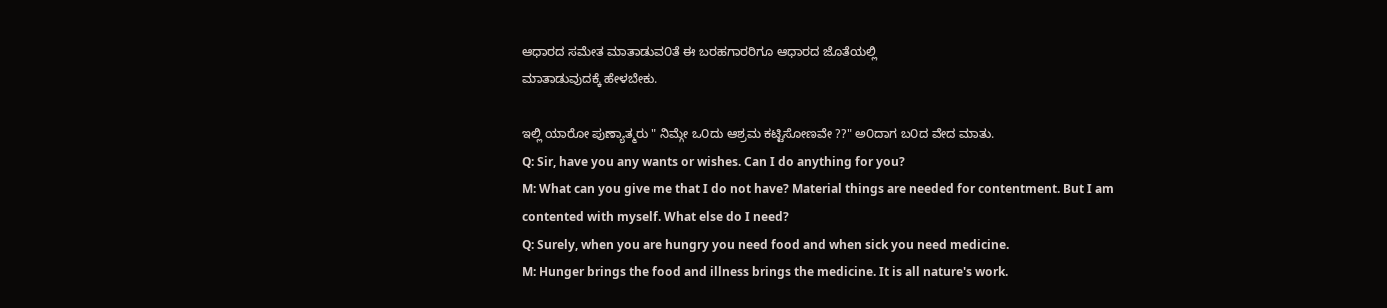ಆಧಾರದ ಸಮೇತ ಮಾತಾಡುವ೦ತೆ ಈ ಬರಹಗಾರರಿಗೂ ಆಧಾರದ ಜೊತೆಯಲ್ಲಿ
ಮಾತಾಡುವುದಕ್ಕೆ ಹೇಳಬೇಕು.

ಇಲ್ಲಿ ಯಾರೋ ಪುಣ್ಯಾತ್ಮರು " ನಿಮ್ಗೇ ಒ೦ದು ಆಶ್ರಮ ಕಟ್ಟಿಸೋಣವೇ ??" ಅ೦ದಾಗ ಬ೦ದ ವೇದ ಮಾತು.
Q: Sir, have you any wants or wishes. Can I do anything for you?
M: What can you give me that I do not have? Material things are needed for contentment. But I am contented with myself. What else do I need?
Q: Surely, when you are hungry you need food and when sick you need medicine.
M: Hunger brings the food and illness brings the medicine. It is all nature's work.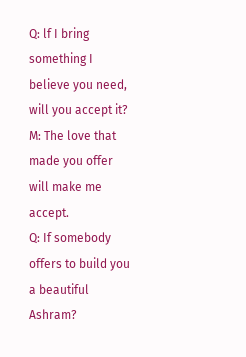Q: lf I bring something I believe you need, will you accept it?
M: The love that made you offer will make me accept.
Q: If somebody offers to build you a beautiful Ashram?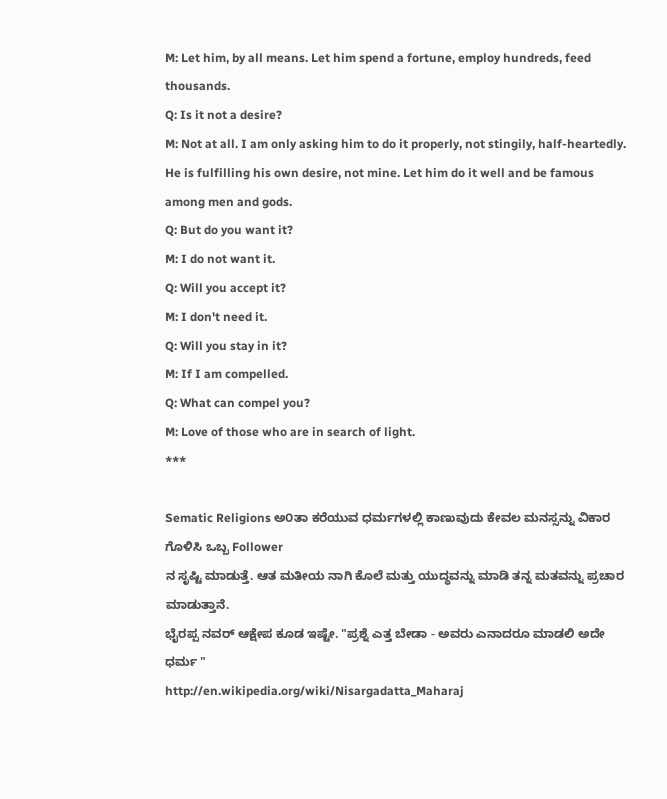M: Let him, by all means. Let him spend a fortune, employ hundreds, feed thousands.
Q: Is it not a desire?
M: Not at all. I am only asking him to do it properly, not stingily, half-heartedly. He is fulfilling his own desire, not mine. Let him do it well and be famous among men and gods.
Q: But do you want it?
M: I do not want it.
Q: Will you accept it?
M: I don't need it.
Q: Will you stay in it?
M: If I am compelled.
Q: What can compel you?
M: Love of those who are in search of light.
***

Sematic Religions ಅ೦ತಾ ಕರೆಯುವ ಧರ್ಮಗಳಲ್ಲಿ ಕಾಣುವುದು ಕೇವಲ ಮನಸ್ಸನ್ನು ವಿಕಾರ ಗೊಳಿಸಿ ಒಬ್ಬ Follower
ನ ಸೃಷ್ಟಿ ಮಾಡುತ್ತೆ. ಆತ ಮತೀಯ ನಾಗಿ ಕೊಲೆ ಮತ್ತು ಯುದ್ಧವನ್ನು ಮಾಡಿ ತನ್ನ ಮತವನ್ನು ಪ್ರಚಾರ ಮಾಡುತ್ತಾನೆ.
ಭೈರಪ್ಪ ನವರ್ ಆಕ್ಷೇಪ ಕೂಡ ಇಷ್ಟೇ. "ಪ್ರಶ್ನೆ ಎತ್ತ ಬೇಡಾ - ಅವರು ಎನಾದರೂ ಮಾಡಲಿ ಅದೇ ಧರ್ಮ "
http://en.wikipedia.org/wiki/Nisargadatta_Maharaj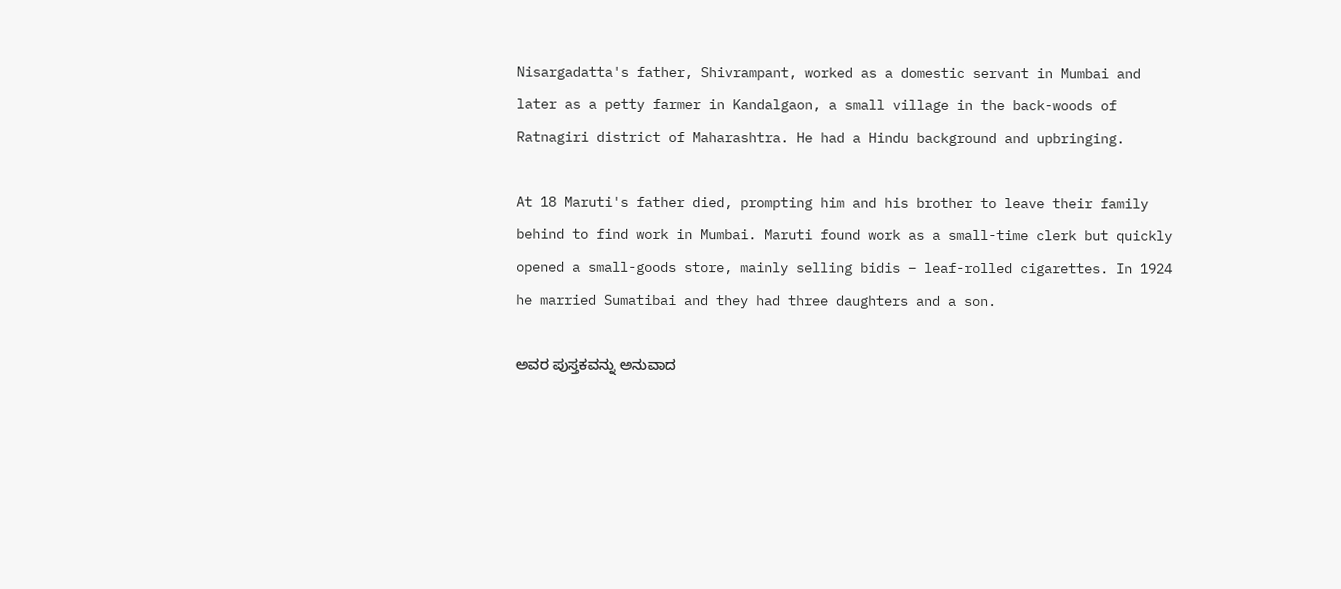Nisargadatta's father, Shivrampant, worked as a domestic servant in Mumbai and later as a petty farmer in Kandalgaon, a small village in the back-woods of Ratnagiri district of Maharashtra. He had a Hindu background and upbringing.

At 18 Maruti's father died, prompting him and his brother to leave their family behind to find work in Mumbai. Maruti found work as a small-time clerk but quickly opened a small-goods store, mainly selling bidis – leaf-rolled cigarettes. In 1924 he married Sumatibai and they had three daughters and a son.

ಅವರ ಪುಸ್ತಕವನ್ನು ಅನುವಾದ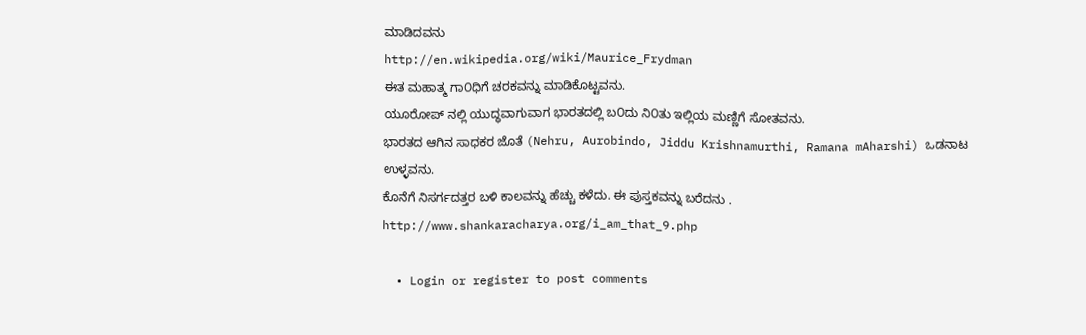ಮಾಡಿದವನು
http://en.wikipedia.org/wiki/Maurice_Frydman
ಈತ ಮಹಾತ್ಮ ಗಾ೦ಧಿಗೆ ಚರಕವನ್ನು ಮಾಡಿಕೊಟ್ಟವನು.
ಯೂರೋಪ್ ನಲ್ಲಿ ಯುದ್ಧವಾಗುವಾಗ ಭಾರತದಲ್ಲಿ ಬ೦ದು ನಿ೦ತು ಇಲ್ಲಿಯ ಮಣ್ಣಿಗೆ ಸೋತವನು.
ಭಾರತದ ಆಗಿನ ಸಾಧಕರ ಜೊತೆ (Nehru, Aurobindo, Jiddu Krishnamurthi, Ramana mAharshi) ಒಡನಾಟ
ಉಳ್ಳವನು.
ಕೊನೆಗೆ ನಿಸರ್ಗದತ್ತರ ಬಳಿ ಕಾಲವನ್ನು ಹೆಚ್ಚು ಕಳೆದು. ಈ ಪುಸ್ತಕವನ್ನು ಬರೆದನು .
http://www.shankaracharya.org/i_am_that_9.php

  • Login or register to post comments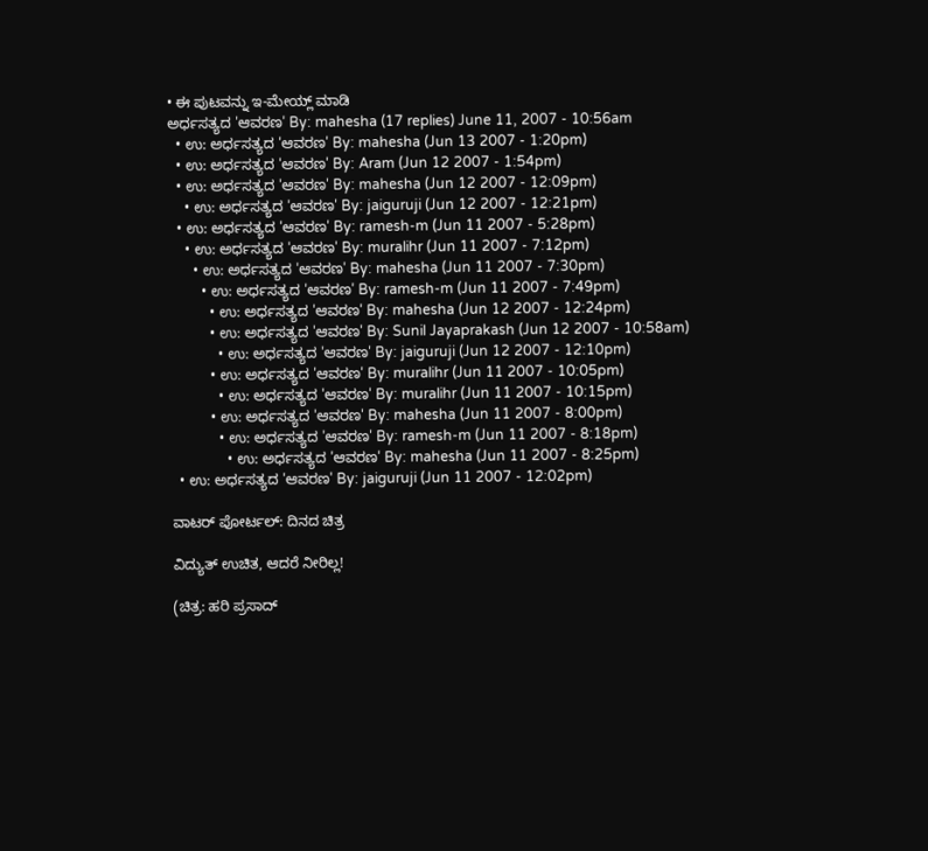• ಈ ಪುಟವನ್ನು ಇ-ಮೇಯ್ಲ್ ಮಾಡಿ
ಅರ್ಧಸತ್ಯದ 'ಆವರಣ' By: mahesha (17 replies) June 11, 2007 - 10:56am
  • ಉ: ಅರ್ಧಸತ್ಯದ 'ಆವರಣ' By: mahesha (Jun 13 2007 - 1:20pm)
  • ಉ: ಅರ್ಧಸತ್ಯದ 'ಆವರಣ' By: Aram (Jun 12 2007 - 1:54pm)
  • ಉ: ಅರ್ಧಸತ್ಯದ 'ಆವರಣ' By: mahesha (Jun 12 2007 - 12:09pm)
    • ಉ: ಅರ್ಧಸತ್ಯದ 'ಆವರಣ' By: jaiguruji (Jun 12 2007 - 12:21pm)
  • ಉ: ಅರ್ಧಸತ್ಯದ 'ಆವರಣ' By: ramesh-m (Jun 11 2007 - 5:28pm)
    • ಉ: ಅರ್ಧಸತ್ಯದ 'ಆವರಣ' By: muralihr (Jun 11 2007 - 7:12pm)
      • ಉ: ಅರ್ಧಸತ್ಯದ 'ಆವರಣ' By: mahesha (Jun 11 2007 - 7:30pm)
        • ಉ: ಅರ್ಧಸತ್ಯದ 'ಆವರಣ' By: ramesh-m (Jun 11 2007 - 7:49pm)
          • ಉ: ಅರ್ಧಸತ್ಯದ 'ಆವರಣ' By: mahesha (Jun 12 2007 - 12:24pm)
          • ಉ: ಅರ್ಧಸತ್ಯದ 'ಆವರಣ' By: Sunil Jayaprakash (Jun 12 2007 - 10:58am)
            • ಉ: ಅರ್ಧಸತ್ಯದ 'ಆವರಣ' By: jaiguruji (Jun 12 2007 - 12:10pm)
          • ಉ: ಅರ್ಧಸತ್ಯದ 'ಆವರಣ' By: muralihr (Jun 11 2007 - 10:05pm)
            • ಉ: ಅರ್ಧಸತ್ಯದ 'ಆವರಣ' By: muralihr (Jun 11 2007 - 10:15pm)
          • ಉ: ಅರ್ಧಸತ್ಯದ 'ಆವರಣ' By: mahesha (Jun 11 2007 - 8:00pm)
            • ಉ: ಅರ್ಧಸತ್ಯದ 'ಆವರಣ' By: ramesh-m (Jun 11 2007 - 8:18pm)
              • ಉ: ಅರ್ಧಸತ್ಯದ 'ಆವರಣ' By: mahesha (Jun 11 2007 - 8:25pm)
  • ಉ: ಅರ್ಧಸತ್ಯದ 'ಆವರಣ' By: jaiguruji (Jun 11 2007 - 12:02pm)

ವಾಟರ್ ಪೋರ್ಟಲ್: ದಿನದ ಚಿತ್ರ

ವಿದ್ಯುತ್ ಉಚಿತ, ಆದರೆ ನೀರಿಲ್ಲ!

(ಚಿತ್ರ: ಹರಿ ಪ್ರಸಾದ್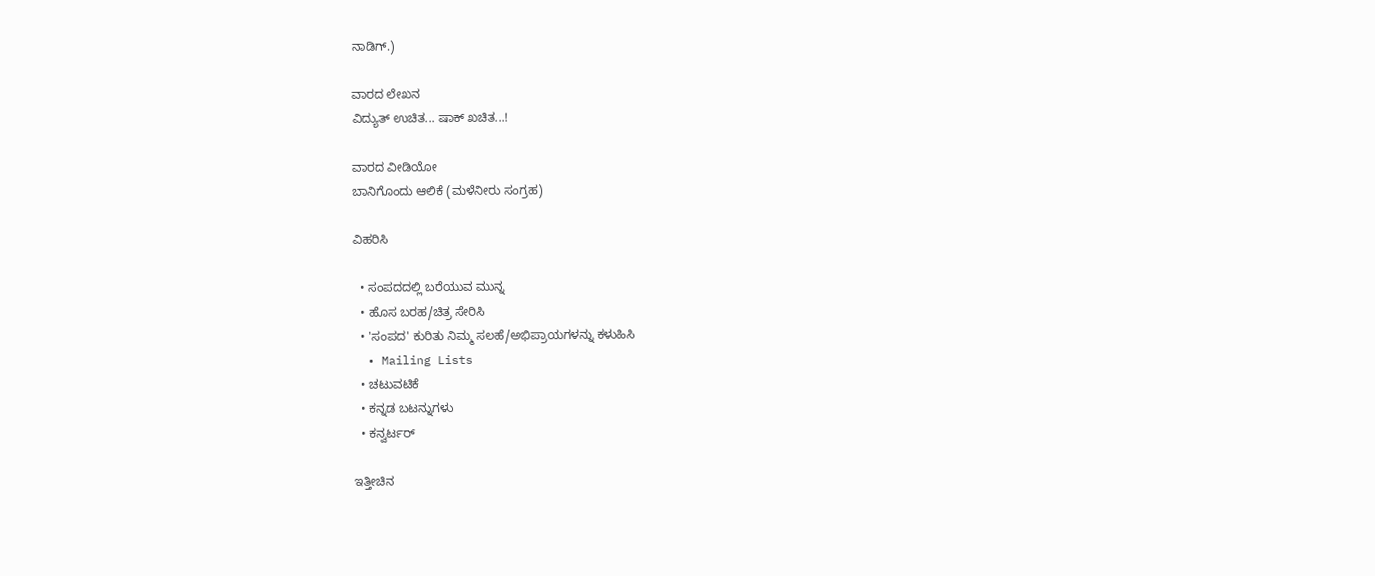ನಾಡಿಗ್.)

ವಾರದ ಲೇಖನ
ವಿದ್ಯುತ್ ಉಚಿತ... ಷಾಕ್ ಖಚಿತ...!

ವಾರದ ವೀಡಿಯೋ
ಬಾನಿಗೊಂದು ಆಲಿಕೆ (ಮಳೆನೀರು ಸಂಗ್ರಹ)

ವಿಹರಿಸಿ

  • ಸಂಪದದಲ್ಲಿ ಬರೆಯುವ ಮುನ್ನ
  • ಹೊಸ ಬರಹ/ಚಿತ್ರ ಸೇರಿಸಿ
  • 'ಸಂಪದ' ಕುರಿತು ನಿಮ್ಮ ಸಲಹೆ/ಅಭಿಪ್ರಾಯಗಳನ್ನು ಕಳುಹಿಸಿ
  • Mailing Lists
  • ಚಟುವಟಿಕೆ
  • ಕನ್ನಡ ಬಟನ್ನುಗಳು
  • ಕನ್ವರ್ಟರ್

ಇತ್ತೀಚಿನ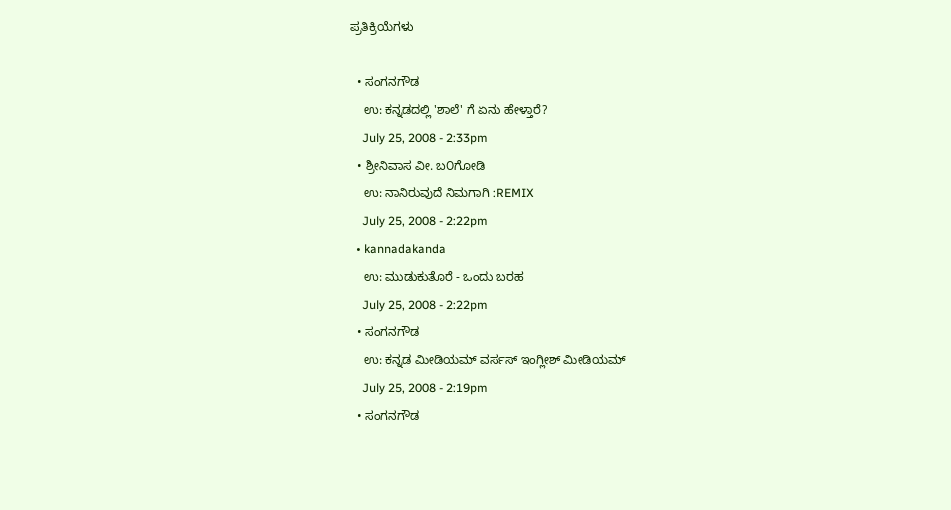ಪ್ರತಿಕ್ರಿಯೆಗಳು

  • ಸಂಗನಗೌಡ
    ಉ: ಕನ್ನಡದಲ್ಲಿ 'ಶಾಲೆ' ಗೆ ಏನು ಹೇಳ್ತಾರೆ?
    July 25, 2008 - 2:33pm
  • ಶ್ರೀನಿವಾಸ ವೀ. ಬ೦ಗೋಡಿ
    ಉ: ನಾನಿರುವುದೆ ನಿಮಗಾಗಿ :REMIX
    July 25, 2008 - 2:22pm
  • kannadakanda
    ಉ: ಮುಡುಕುತೊರೆ - ಒಂದು ಬರಹ
    July 25, 2008 - 2:22pm
  • ಸಂಗನಗೌಡ
    ಉ: ಕನ್ನಡ ಮೀಡಿಯಮ್ ವರ್ಸಸ್ ಇಂಗ್ಲೀಶ್ ಮೀಡಿಯಮ್
    July 25, 2008 - 2:19pm
  • ಸಂಗನಗೌಡ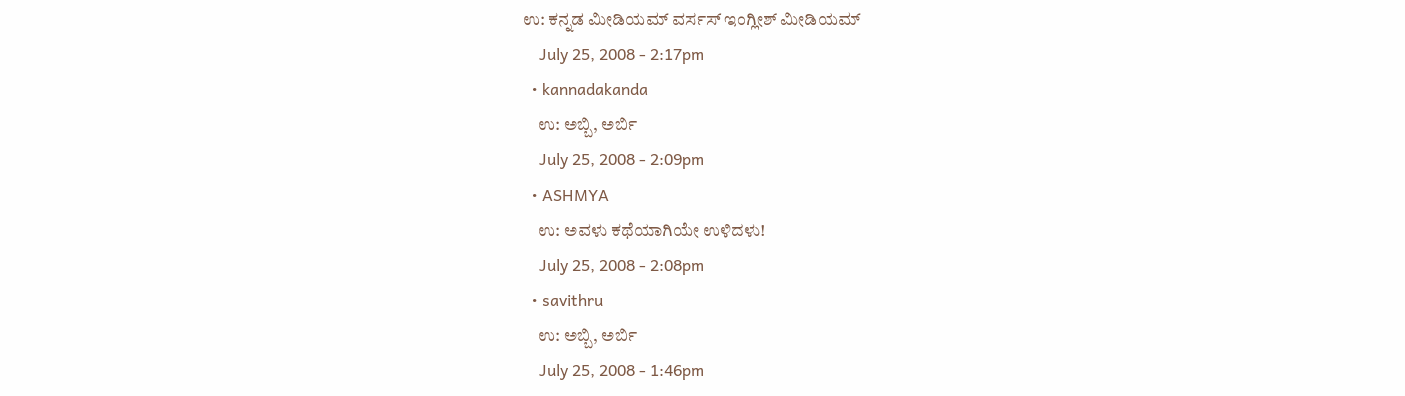ಉ: ಕನ್ನಡ ಮೀಡಿಯಮ್ ವರ್ಸಸ್ ಇಂಗ್ಲೀಶ್ ಮೀಡಿಯಮ್
    July 25, 2008 - 2:17pm
  • kannadakanda
    ಉ: ಅಬ್ಬಿ, ಅರ್ಬಿ
    July 25, 2008 - 2:09pm
  • ASHMYA
    ಉ: ಅವಳು ಕಥೆಯಾಗಿಯೇ ಉಳಿದಳು!
    July 25, 2008 - 2:08pm
  • savithru
    ಉ: ಅಬ್ಬಿ, ಅರ್ಬಿ
    July 25, 2008 - 1:46pm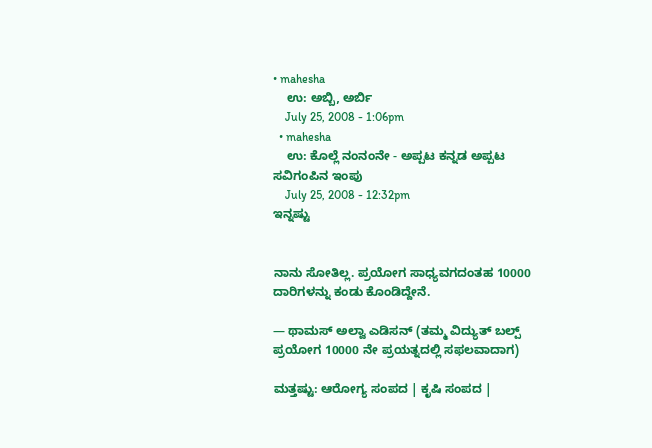• mahesha
    ಉ: ಅಬ್ಬಿ, ಅರ್ಬಿ
    July 25, 2008 - 1:06pm
  • mahesha
    ಉ: ಕೊಲ್ಲೆ ನಂನಂನೇ - ಅಪ್ಪಟ ಕನ್ನಡ ಅಪ್ಪಟ ಸವಿಗಂಪಿನ ಇಂಪು
    July 25, 2008 - 12:32pm
ಇನ್ನಷ್ಟು


ನಾನು ಸೋತಿಲ್ಲ. ಪ್ರಯೋಗ ಸಾಧ್ಯವಗದಂತಹ 10000 ದಾರಿಗಳನ್ನು ಕಂಡು ಕೊಂಡಿದ್ದೇನೆ.

— ಥಾಮಸ್ ಅಲ್ವಾ ಎಡಿಸನ್ (ತಮ್ಮ ವಿದ್ಯುತ್ ಬಲ್ಪ್ ಪ್ರಯೋಗ 10000 ನೇ ಪ್ರಯತ್ನದಲ್ಲಿ ಸಫಲವಾದಾಗ)

ಮತ್ತಷ್ಟು: ಆರೋಗ್ಯ ಸಂಪದ | ಕೃಷಿ ಸಂಪದ |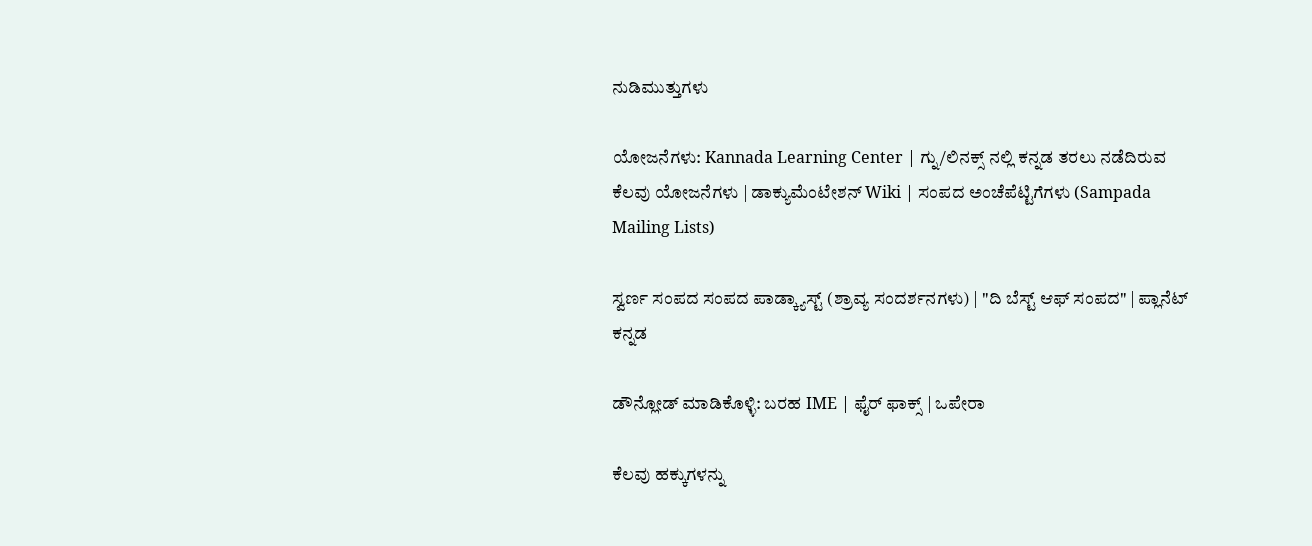ನುಡಿಮುತ್ತುಗಳು

ಯೋಜನೆಗಳು: Kannada Learning Center | ಗ್ನು/ಲಿನಕ್ಸ್ ನಲ್ಲಿ ಕನ್ನಡ ತರಲು ನಡೆದಿರುವ ಕೆಲವು ಯೋಜನೆಗಳು | ಡಾಕ್ಯುಮೆಂಟೇಶನ್ Wiki | ಸಂಪದ ಅಂಚೆಪೆಟ್ಟಿಗೆಗಳು (Sampada Mailing Lists)

ಸ್ವರ್ಣ ಸಂಪದ ಸಂಪದ ಪಾಡ್ಕ್ಯಾಸ್ಟ್ (ಶ್ರಾವ್ಯ ಸಂದರ್ಶನಗಳು) | "ದಿ ಬೆಸ್ಟ್ ಆಫ್ ಸಂಪದ" | ಪ್ಲಾನೆಟ್ ಕನ್ನಡ

ಡೌನ್ಲೋಡ್ ಮಾಡಿಕೊಳ್ಳಿ: ಬರಹ IME | ಫೈರ್ ಫಾಕ್ಸ್ | ಒಪೇರಾ

ಕೆಲವು ಹಕ್ಕುಗಳನ್ನು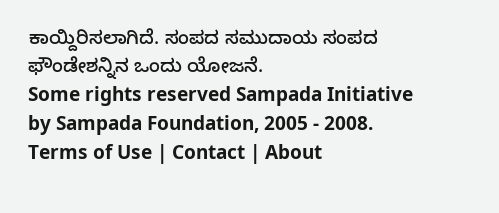ಕಾಯ್ದಿರಿಸಲಾಗಿದೆ. ಸಂಪದ ಸಮುದಾಯ ಸಂಪದ ಫೌಂಡೇಶನ್ನಿನ ಒಂದು ಯೋಜನೆ.
Some rights reserved Sampada Initiative by Sampada Foundation, 2005 - 2008.
Terms of Use | Contact | About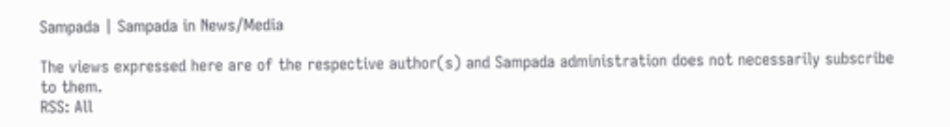Sampada | Sampada in News/Media

The views expressed here are of the respective author(s) and Sampada administration does not necessarily subscribe to them.
RSS: All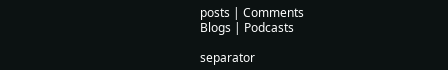posts | Comments
Blogs | Podcasts

separator